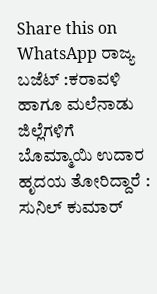Share this on WhatsApp ರಾಜ್ಯ ಬಜೆಟ್ :ಕರಾವಳಿ ಹಾಗೂ ಮಲೆನಾಡು ಜಿಲ್ಲೆಗಳಿಗೆ ಬೊಮ್ಮಾಯಿ ಉದಾರ ಹೃದಯ ತೋರಿದ್ದಾರೆ : ಸುನಿಲ್ ಕುಮಾರ್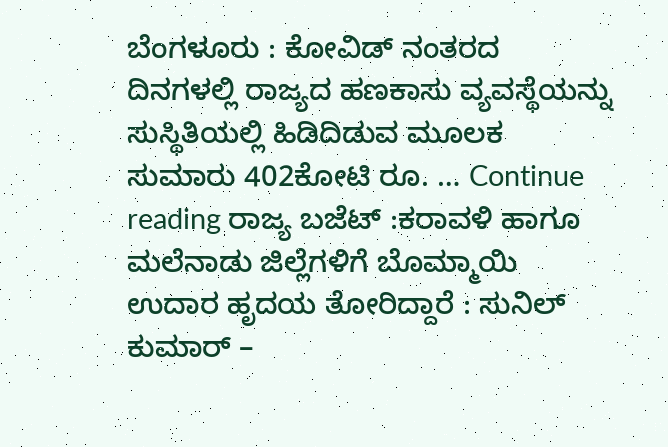ಬೆಂಗಳೂರು : ಕೋವಿಡ್ ನಂತರದ ದಿನಗಳಲ್ಲಿ ರಾಜ್ಯದ ಹಣಕಾಸು ವ್ಯವಸ್ಥೆಯನ್ನು ಸುಸ್ಥಿತಿಯಲ್ಲಿ ಹಿಡಿದಿಡುವ ಮೂಲಕ ಸುಮಾರು 402ಕೋಟಿ ರೂ. … Continue reading ರಾಜ್ಯ ಬಜೆಟ್ :ಕರಾವಳಿ ಹಾಗೂ ಮಲೆನಾಡು ಜಿಲ್ಲೆಗಳಿಗೆ ಬೊಮ್ಮಾಯಿ ಉದಾರ ಹೃದಯ ತೋರಿದ್ದಾರೆ : ಸುನಿಲ್ ಕುಮಾರ್ –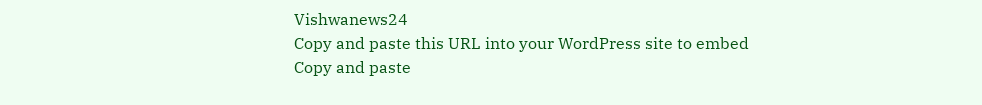Vishwanews24
Copy and paste this URL into your WordPress site to embed
Copy and paste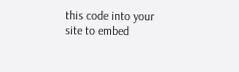this code into your site to embed